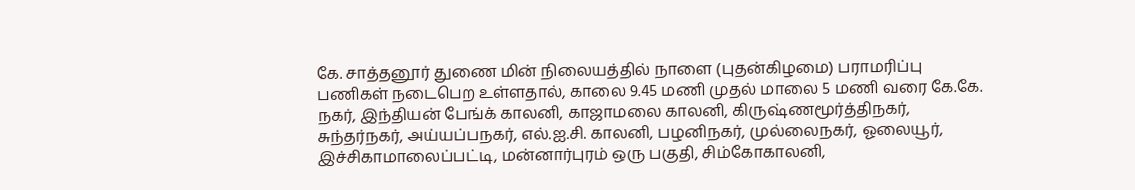கே. சாத்தனூர் துணை மின் நிலையத்தில் நாளை (புதன்கிழமை) பராமரிப்பு பணிகள் நடைபெற உள்ளதால், காலை 9.45 மணி முதல் மாலை 5 மணி வரை கே.கே. நகர், இந்தியன் பேங்க் காலனி, காஜாமலை காலனி, கிருஷ்ணமூர்த்திநகர், சுந்தர்நகர், அய்யப்பநகர், எல்.ஐ.சி. காலனி, பழனிநகர், முல்லைநகர், ஓலையூர், இச்சிகாமாலைப்பட்டி, மன்னார்புரம் ஒரு பகுதி, சிம்கோகாலனி,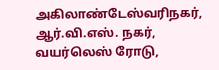அகிலாண்டேஸ்வரிநகர், ஆர்.வி.எஸ். நகர், வயர்லெஸ் ரோடு,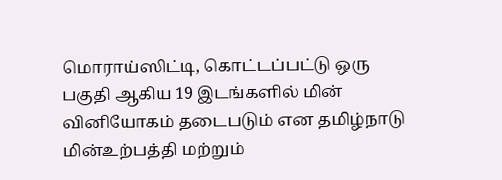மொராய்ஸிட்டி, கொட்டப்பட்டு ஒரு பகுதி ஆகிய 19 இடங்களில் மின் வினியோகம் தடைபடும் என தமிழ்நாடு மின்உற்பத்தி மற்றும்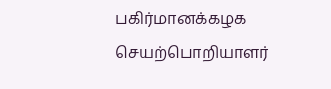பகிர்மானக்கழக செயற்பொறியாளர்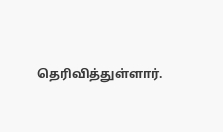தெரிவித்துள்ளார்.